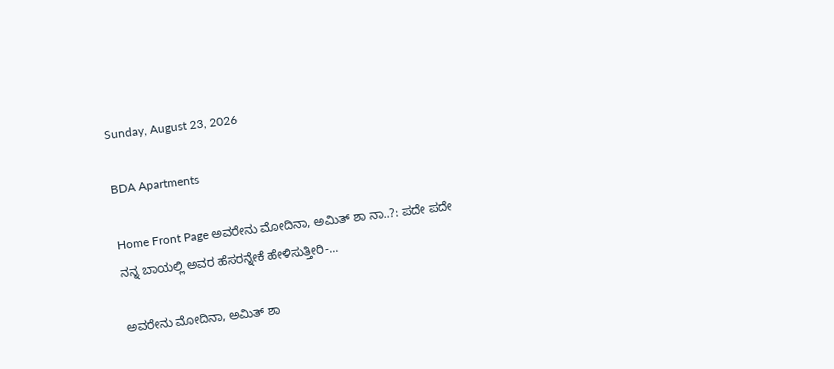Sunday, August 23, 2026

BDA Apartments

Home Front Page ಅವರೇನು ಮೋದಿನಾ, ಅಮಿತ್ ಶಾ ನಾ..?: ಪದೇ ಪದೇ ನನ್ನ ಬಾಯಲ್ಲಿ ಅವರ ಹೆಸರನ್ನೇಕೆ ಹೇಳಿಸುತ್ತೀರಿ-...

ಅವರೇನು ಮೋದಿನಾ, ಅಮಿತ್ ಶಾ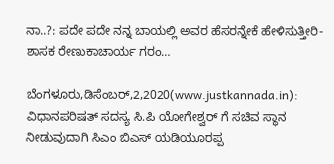ನಾ..?: ಪದೇ ಪದೇ ನನ್ನ ಬಾಯಲ್ಲಿ ಅವರ ಹೆಸರನ್ನೇಕೆ ಹೇಳಿಸುತ್ತೀರಿ- ಶಾಸಕ ರೇಣುಕಾಚಾರ್ಯ ಗರಂ…

ಬೆಂಗಳೂರು,ಡಿಸೆಂಬರ್,2,2020(www.justkannada.in):  ವಿಧಾನಪರಿಷತ್ ಸದಸ್ಯ ಸಿ.ಪಿ ಯೋಗೇಶ್ವರ್ ಗೆ ಸಚಿವ ಸ್ಥಾನ ನೀಡುವುದಾಗಿ ಸಿಎಂ ಬಿಎಸ್ ಯಡಿಯೂರಪ್ಪ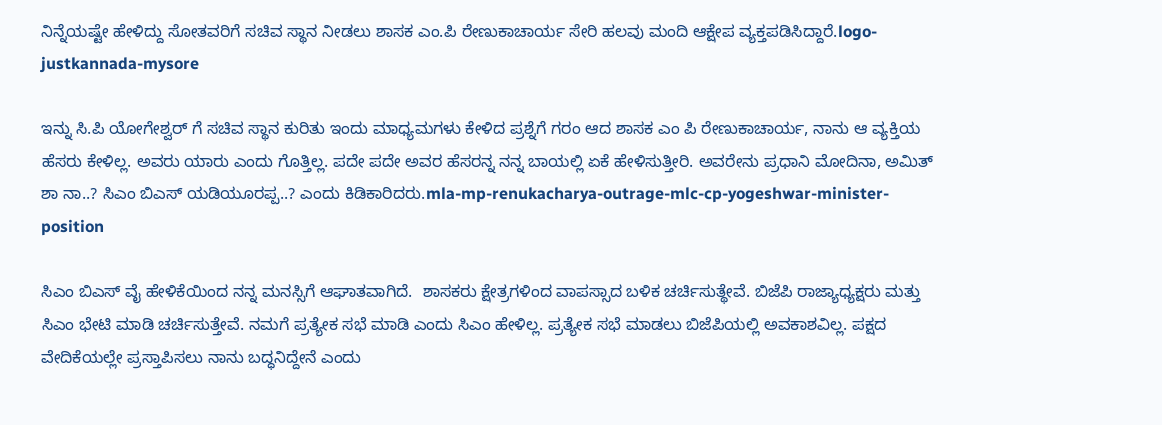ನಿನ್ನೆಯಷ್ಟೇ ಹೇಳಿದ್ದು ಸೋತವರಿಗೆ ಸಚಿವ ಸ್ಥಾನ ನೀಡಲು ಶಾಸಕ ಎಂ.ಪಿ ರೇಣುಕಾಚಾರ್ಯ ಸೇರಿ ಹಲವು ಮಂದಿ ಆಕ್ಷೇಪ ವ್ಯಕ್ತಪಡಿಸಿದ್ದಾರೆ.logo-justkannada-mysore

ಇನ್ನು ಸಿ.ಪಿ ಯೋಗೇಶ್ವರ್ ಗೆ ಸಚಿವ ಸ್ಥಾನ ಕುರಿತು ಇಂದು ಮಾಧ್ಯಮಗಳು ಕೇಳಿದ ಪ್ರಶ್ನೆಗೆ ಗರಂ ಆದ ಶಾಸಕ ಎಂ ಪಿ ರೇಣುಕಾಚಾರ್ಯ, ನಾನು ಆ ವ್ಯಕ್ತಿಯ ಹೆಸರು ಕೇಳಿಲ್ಲ. ಅವರು ಯಾರು ಎಂದು ಗೊತ್ತಿಲ್ಲ. ಪದೇ ಪದೇ ಅವರ ಹೆಸರನ್ನ ನನ್ನ ಬಾಯಲ್ಲಿ ಏಕೆ ಹೇಳಿಸುತ್ತೀರಿ. ಅವರೇನು ಪ್ರಧಾನಿ ಮೋದಿನಾ, ಅಮಿತ್ ಶಾ ನಾ..? ಸಿಎಂ ಬಿಎಸ್ ಯಡಿಯೂರಪ್ಪ..? ಎಂದು ಕಿಡಿಕಾರಿದರು.mla-mp-renukacharya-outrage-mlc-cp-yogeshwar-minister-position

ಸಿಎಂ ಬಿಎಸ್ ವೈ ಹೇಳಿಕೆಯಿಂದ ನನ್ನ ಮನಸ್ಸಿಗೆ ಆಘಾತವಾಗಿದೆ.  ಶಾಸಕರು ಕ್ಷೇತ್ರಗಳಿಂದ ವಾಪಸ್ಸಾದ ಬಳಿಕ ಚರ್ಚಿಸುತ್ಥೇವೆ. ಬಿಜೆಪಿ ರಾಜ್ಯಾಧ್ಯಕ್ಷರು ಮತ್ತು ಸಿಎಂ ಭೇಟಿ ಮಾಡಿ ಚರ್ಚಿಸುತ್ತೇವೆ. ನಮಗೆ ಪ್ರತ್ಯೇಕ ಸಭೆ ಮಾಡಿ ಎಂದು ಸಿಎಂ ಹೇಳಿಲ್ಲ. ಪ್ರತ್ಯೇಕ ಸಭೆ ಮಾಡಲು ಬಿಜೆಪಿಯಲ್ಲಿ ಅವಕಾಶವಿಲ್ಲ. ಪಕ್ಷದ ವೇದಿಕೆಯಲ್ಲೇ ಪ್ರಸ್ತಾಪಿಸಲು ನಾನು ಬದ್ಧನಿದ್ದೇನೆ ಎಂದು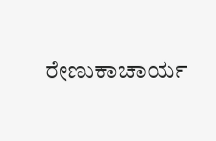ರೇಣುಕಾಚಾರ್ಯ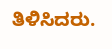ತಿಳಿಸಿದರು.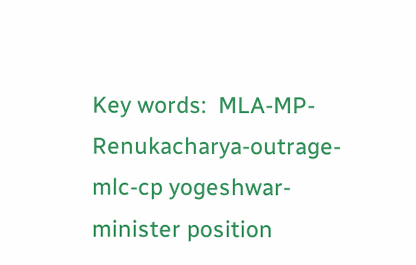Key words:  MLA-MP-Renukacharya-outrage-mlc-cp yogeshwar- minister position